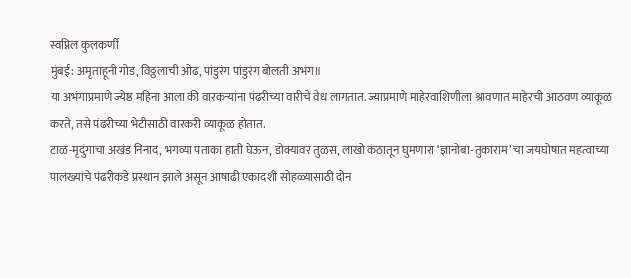स्वप्निल कुलकर्णी
मुंबई: अमृताहूनी गोड, विठ्ठलाची ओढ, पांडुरंग पांडुरंग बोलती अभंग॥
या अभंगाप्रमाणे ज्येष्ठ महिना आला की वारकऱ्यांना पंढरीच्या वारीचे वेध लागतात. ज्याप्रमाणे माहेरवाशिणीला श्रावणात माहेरची आठवण व्याकूळ करते, तसे पंढरीच्या भेटीसाठी वारकरी व्याकूळ होतात.
टाळ-मृदुंगाचा अखंड निनाद, भगव्या पताका हाती घेऊन, डोक्यावर तुळस, लाखो कंठातून घुमणारा ‘ज्ञानोबा-तुकाराम’ चा जयघोषात महत्वाच्या पालख्यांचे पंढरीकडे प्रस्थान झाले असून आषाढी एकादशी सोहळ्यासाठी दोन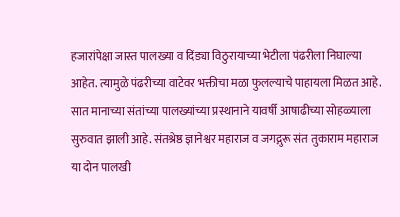हजारांपेक्षा जास्त पालख्या व दिंड्या विठुरायाच्या भेटीला पंढरीला निघाल्या आहेत. त्यामुळे पंढरीच्या वाटेवर भक्तीचा मळा फुलल्याचे पाहायला मिळत आहे.
सात मानाच्या संतांच्या पालख्यांच्या प्रस्थानाने यावर्षी आषाढीच्या सोहळ्याला सुरुवात झाली आहे. संतश्रेष्ठ ज्ञानेश्वर महाराज व जगद्गुरू संत तुकाराम महाराज या दोन पालखी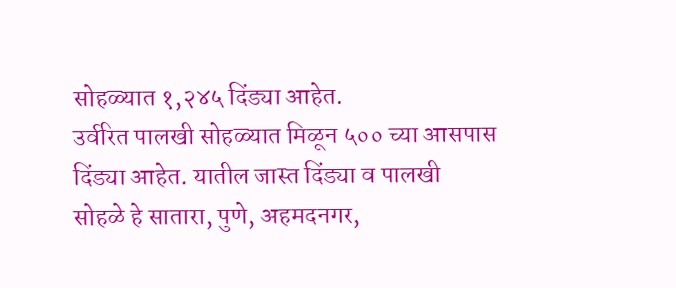सोहळ्यात १,२४५ दिंड्या आहेत.
उर्वरित पालखी सोहळ्यात मिळून ५०० च्या आसपास दिंड्या आहेत. यातील जास्त दिंड्या व पालखी सोहळे हे सातारा, पुणे, अहमदनगर,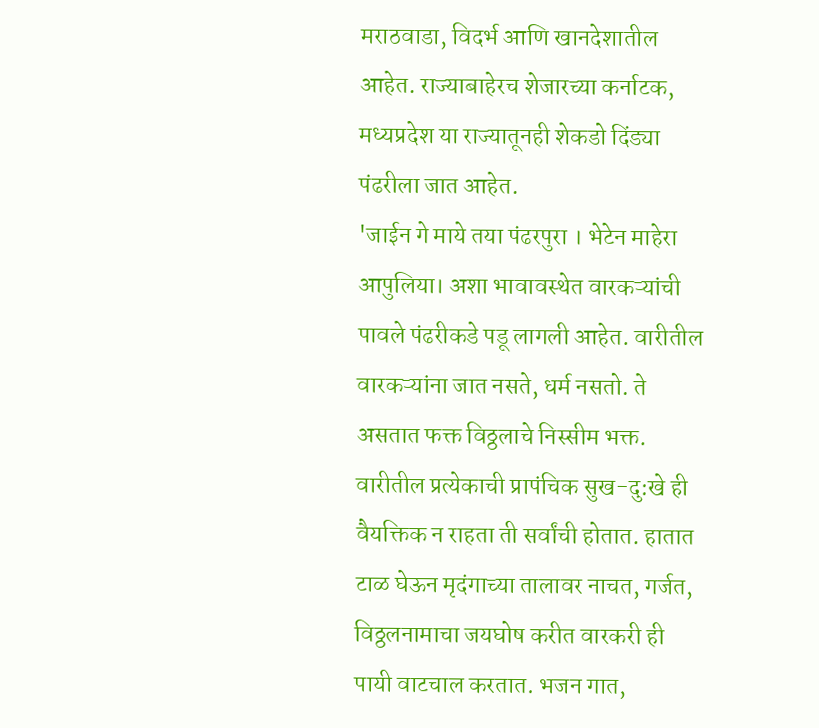मराठवाडा, विदर्भ आणि खानदेशातील आहेत. राज्याबाहेरच शेजारच्या कर्नाटक, मध्यप्रदेश या राज्यातूनही शेकडो दिंड्या पंढरीला जात आहेत.
'जाईन गे माये तया पंढरपुरा । भेटेन माहेरा आपुलिया। अशा भावावस्थेत वारकऱ्यांची पावले पंढरीकडे पडू लागली आहेत. वारीतील वारकऱ्यांना जात नसते, धर्म नसतो. ते असतात फक्त विठ्ठलाचे निस्सीम भक्त.
वारीतील प्रत्येकाची प्रापंचिक सुख-दु:खे ही वैयक्तिक न राहता ती सर्वांची होतात. हातात टाळ घेऊन मृदंगाच्या तालावर नाचत, गर्जत, विठ्ठलनामाचा जयघोष करीत वारकरी ही पायी वाटचाल करतात. भजन गात,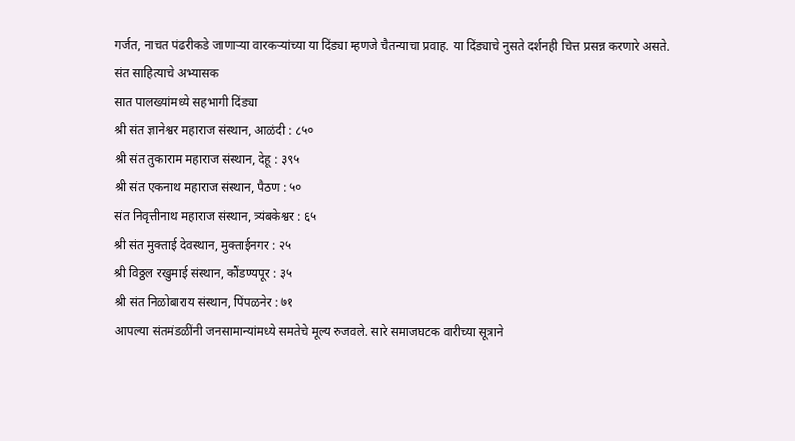गर्जत, नाचत पंढरीकडे जाणाऱ्या वारकऱ्यांच्या या दिंड्या म्हणजे चैतन्याचा प्रवाह. या दिंड्याचे नुसते दर्शनही चित्त प्रसन्न करणारे असते.
संत साहित्याचे अभ्यासक
सात पालख्यांमध्ये सहभागी दिंड्या
श्री संत ज्ञानेश्वर महाराज संस्थान, आळंदी : ८५०
श्री संत तुकाराम महाराज संस्थान, देहू : ३९५
श्री संत एकनाथ महाराज संस्थान, पैठण : ५०
संत निवृत्तीनाथ महाराज संस्थान, त्र्यंबकेश्वर : ६५
श्री संत मुक्ताई देवस्थान, मुक्ताईनगर : २५
श्री विठ्ठल रखुमाई संस्थान, कौंडण्यपूर : ३५
श्री संत निळोबाराय संस्थान, पिंपळनेर : ७१
आपल्या संतमंडळींनी जनसामान्यांमध्ये समतेचे मूल्य रुजवले. सारे समाजघटक वारीच्या सूत्राने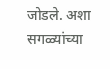जोडले. अशा सगळ्यांच्या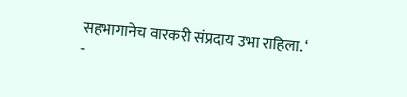सहभागानेच वारकरी संप्रदाय उभा राहिला. ‘
-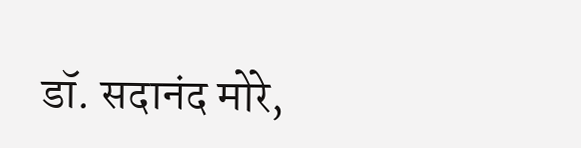डॉ. सदानंद मोरे,